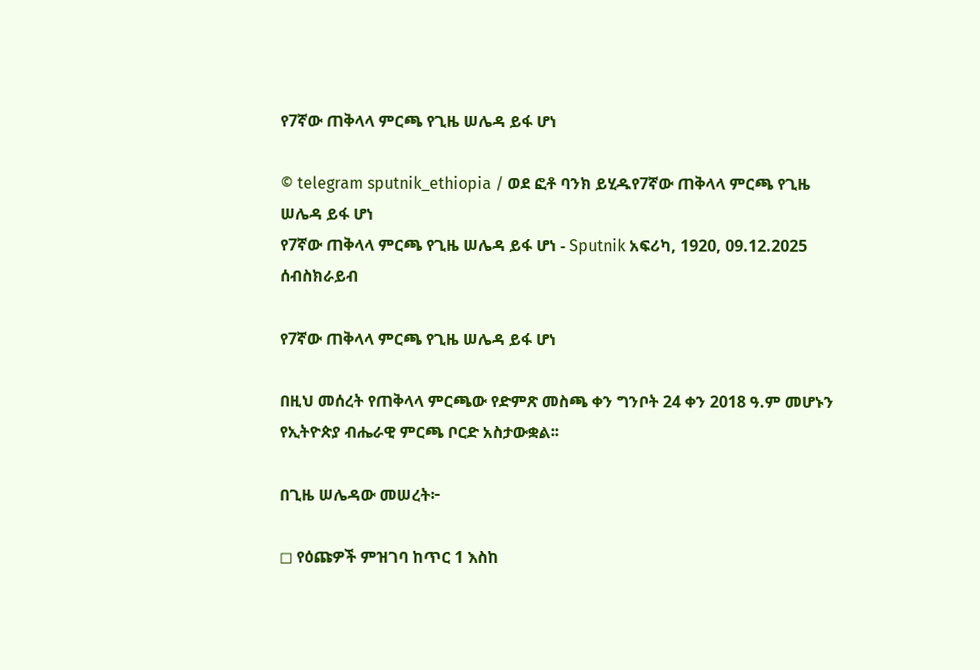የ7ኛው ጠቅላላ ምርጫ የጊዜ ሠሌዳ ይፋ ሆነ

© telegram sputnik_ethiopia / ወደ ፎቶ ባንክ ይሂዱየ7ኛው ጠቅላላ ምርጫ የጊዜ ሠሌዳ ይፋ ሆነ
የ7ኛው ጠቅላላ ምርጫ የጊዜ ሠሌዳ ይፋ ሆነ - Sputnik አፍሪካ, 1920, 09.12.2025
ሰብስክራይብ

የ7ኛው ጠቅላላ ምርጫ የጊዜ ሠሌዳ ይፋ ሆነ

በዚህ መሰረት የጠቅላላ ምርጫው የድምጽ መስጫ ቀን ግንቦት 24 ቀን 2018 ዓ.ም መሆኑን የኢትዮጵያ ብሔራዊ ምርጫ ቦርድ አስታውቋል፡፡

በጊዜ ሠሌዳው መሠረት፦

◻ የዕጩዎች ምዝገባ ከጥር 1 እስከ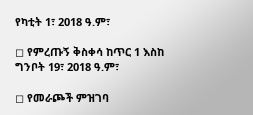የካቲት 1፣ 2018 ዓ.ም፣

◻ የምረጡኝ ቅስቀሳ ከጥር 1 እስከ ግንቦት 19፣ 2018 ዓ.ም፣

◻ የመራጮች ምዝገባ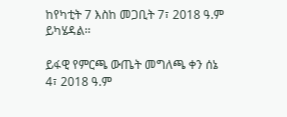ከየካቲት 7 እስከ መጋቢት 7፣ 2018 ዓ.ም ይካሄዳል፡፡

ይፋዊ የምርጫ ውጤት መግለጫ ቀን ሰኔ 4፣ 2018 ዓ.ም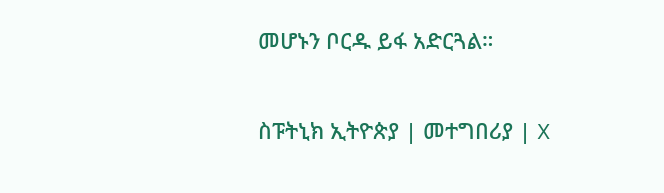መሆኑን ቦርዱ ይፋ አድርጓል።

ስፑትኒክ ኢትዮጵያ | መተግበሪያ | X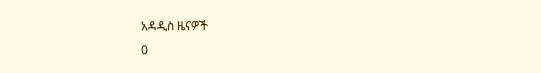አዳዲስ ዜናዎች
0